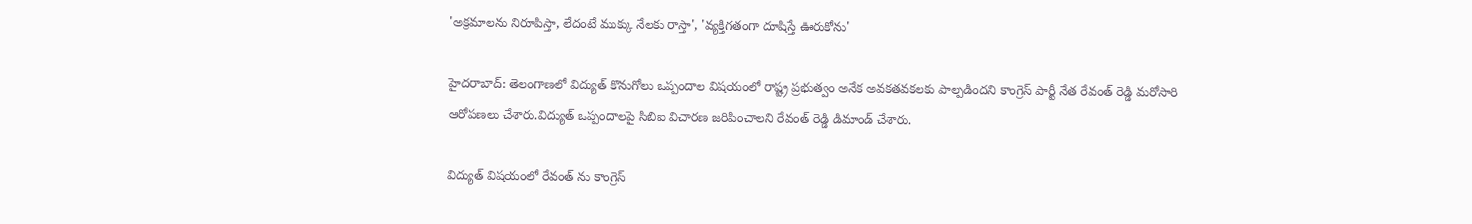'అక్రమాలను నిరూపిస్తా, లేదంటే ముక్కు నేలకు రాస్తా', 'వ్యక్తిగతంగా దూషిస్తే ఊరుకోను'

హైదరాబాద్: తెలంగాణలో విద్యుత్ కొనుగోలు ఒప్పందాల విషయంలో రాష్ట్ర ప్రభుత్వం అనేక అవకతవకలకు పాల్పడిందని కాంగ్రెస్ పార్టీ నేత రేవంత్ రెడ్డి మరోసారి ఆరోపణలు చేశారు.విద్యుత్ ఒప్పందాలపై సిబిఐ విచారణ జరిపించాలని రేవంత్ రెడ్డి డిమాండ్ చేశారు.

విద్యుత్ విషయంలో రేవంత్ ను కాంగ్రెస్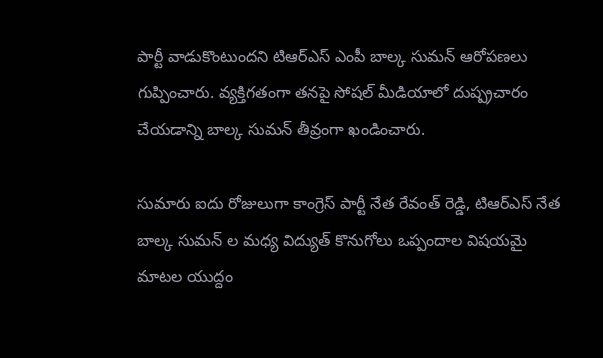పార్టీ వాడుకొంటుందని టిఆర్ఎస్ ఎంపీ బాల్క సుమన్ ఆరోపణలు గుప్పించారు. వ్యక్తిగతంగా తనపై సోషల్ మీడియాలో దుష్ప్రచారం చేయడాన్ని బాల్క సుమన్ తీవ్రంగా ఖండించారు.

సుమారు ఐదు రోజులుగా కాంగ్రెస్ పార్టీ నేత రేవంత్ రెడ్డి, టిఆర్ఎస్ నేత బాల్క సుమన్ ల మధ్య విద్యుత్ కొనుగోలు ఒప్పందాల విషయమై మాటల యుద్దం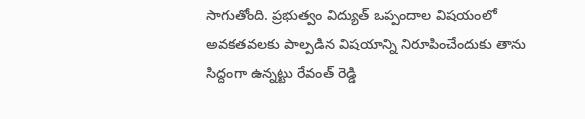సాగుతోంది. ప్రభుత్వం విద్యుత్ ఒప్పందాల విషయంలో అవకతవలకు పాల్పడిన విషయాన్ని నిరూపించేందుకు తాను సిద్దంగా ఉన్నట్టు రేవంత్ రెడ్డి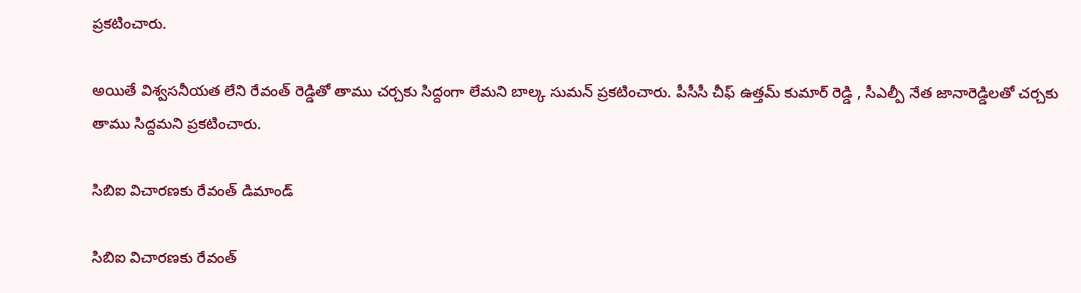ప్రకటించారు.

అయితే విశ్వసనీయత లేని రేవంత్ రెడ్డితో తాము చర్చకు సిద్దంగా లేమని బాల్క సుమన్ ప్రకటించారు. పీసీసీ చీఫ్ ఉత్తమ్ కుమార్ రెడ్డి , సీఎల్పీ నేత జానారెడ్డిలతో చర్చకు తాము సిద్దమని ప్రకటించారు.

సిబిఐ విచారణకు రేవంత్ డిమాండ్

సిబిఐ విచారణకు రేవంత్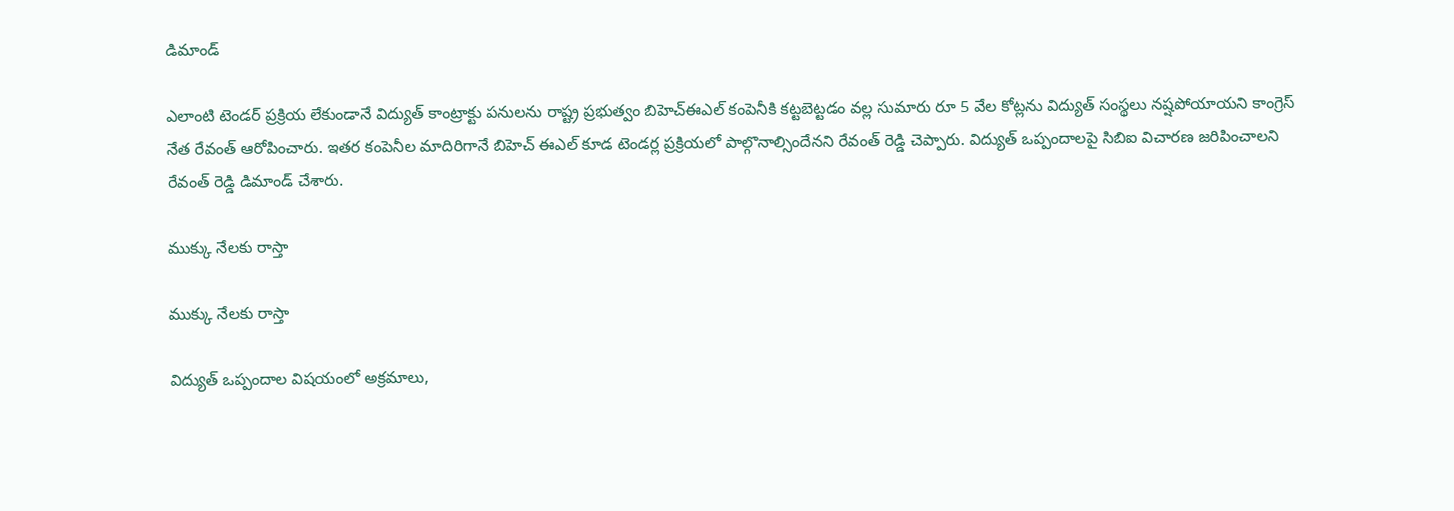డిమాండ్

ఎలాంటి టెండర్ ప్రక్రియ లేకుండానే విద్యుత్ కాంట్రాక్టు పనులను రాష్ట్ర ప్రభుత్వం బిహెచ్ఈఎల్ కంపెనీకి కట్టబెట్టడం వల్ల సుమారు రూ 5 వేల కోట్లను విద్యుత్ సంస్థలు నష్షపోయాయని కాంగ్రెస్ నేత రేవంత్ ఆరోపించారు. ఇతర కంపెనీల మాదిరిగానే బిహెచ్ ఈఎల్ కూడ టెండర్ల ప్రక్రియలో పాల్గొనాల్సిందేనని రేవంత్ రెడ్డి చెప్పారు. విద్యుత్ ఒప్పందాలపై సిబిఐ విచారణ జరిపించాలని రేవంత్ రెడ్డి డిమాండ్ చేశారు.

ముక్కు నేలకు రాస్తా

ముక్కు నేలకు రాస్తా

విద్యుత్ ఒప్పందాల విషయంలో అక్రమాలు,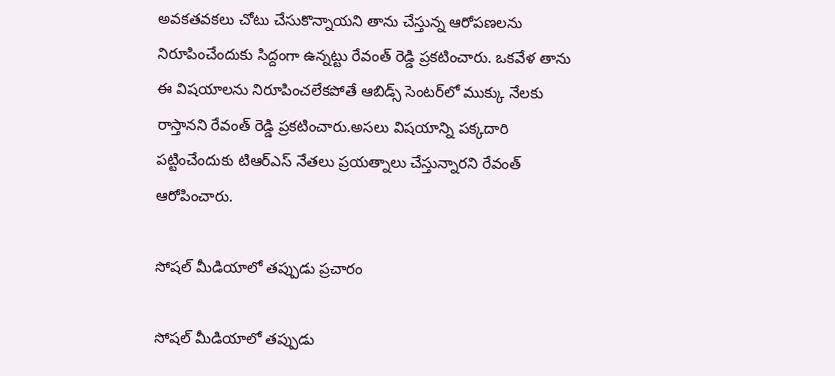అవకతవకలు చోటు చేసుకొన్నాయని తాను చేస్తున్న ఆరోపణలను నిరూపించేందుకు సిద్దంగా ఉన్నట్టు రేవంత్ రెడ్డి ప్రకటించారు. ఒకవేళ తాను ఈ విషయాలను నిరూపించలేకపోతే ఆబిడ్స్ సెంటర్‌లో ముక్కు నేలకు రాస్తానని రేవంత్ రెడ్డి ప్రకటించారు.అసలు విషయాన్ని పక్కదారి పట్టించేందుకు టిఆర్ఎస్ నేతలు ప్రయత్నాలు చేస్తున్నారని రేవంత్ ఆరోపించారు.

సోషల్ మీడియాలో తప్పుడు ప్రచారం

సోషల్ మీడియాలో తప్పుడు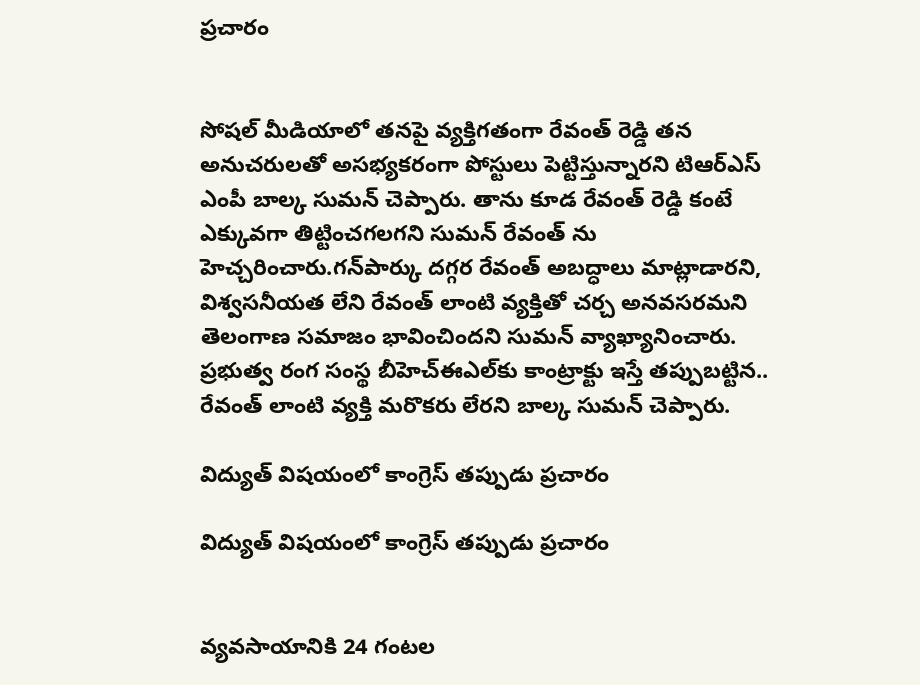ప్రచారం


సోషల్ మీడియాలో తనపై వ్యక్తిగతంగా రేవంత్ రెడ్డి తన అనుచరులతో అసభ్యకరంగా పోస్టులు పెట్టిస్తున్నారని టిఆర్ఎస్ ఎంపీ బాల్క సుమన్ చెప్పారు. తాను కూడ రేవంత్ రెడ్డి కంటే ఎక్కువగా తిట్టించగలగని సుమన్ రేవంత్ ను హెచ్చరించారు.గన్‌పార్కు దగ్గర రేవంత్ అబద్ధాలు మాట్లాడారని, విశ్వసనీయత లేని రేవంత్ లాంటి వ్యక్తితో చర్చ అనవసరమని తెలంగాణ సమాజం భావించిందని సుమన్ వ్యాఖ్యానించారు. ప్రభుత్వ రంగ సంస్థ బీహెచ్‌ఈఎల్‌కు కాంట్రాక్టు ఇస్తే తప్పుబట్టిన.. రేవంత్ లాంటి వ్యక్తి మరొకరు లేరని బాల్క సుమన్ చెప్పారు.

విద్యుత్ విషయంలో కాంగ్రెస్ తప్పుడు ప్రచారం

విద్యుత్ విషయంలో కాంగ్రెస్ తప్పుడు ప్రచారం


వ్యవసాయానికి 24 గంటల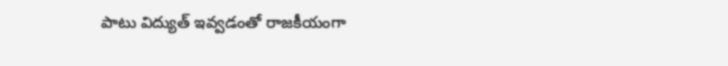పాటు విద్యుత్ ఇవ్వడంతో రాజకీయంగా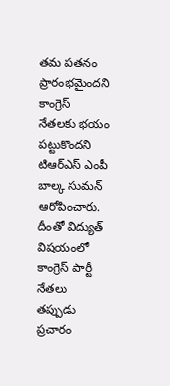తమ పతనం ప్రారంభమైందని కాంగ్రెస్ నేతలకు భయం పట్టుకొందని టిఆర్ఎస్ ఎంపీ బాల్క సుమన్ ఆరోపించారు. దీంతో విద్యుత్ విషయంలో కాంగ్రెస్ పార్టీ నేతలు తప్పుడు ప్రచారం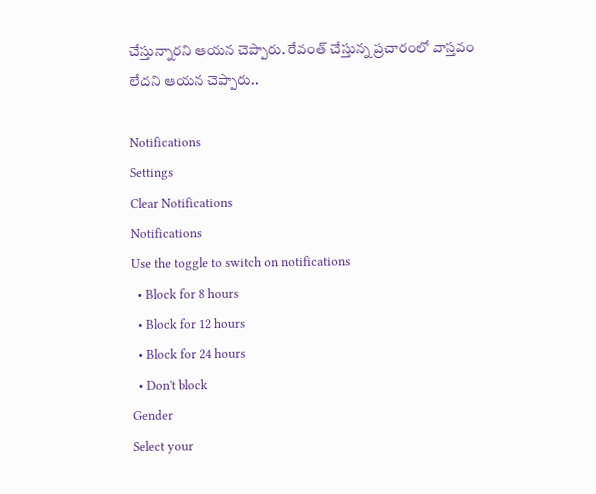చేస్తున్నారని ఆయన చెప్పారు. రేవంత్ చేస్తున్న ప్రచారంలో వాస్తవం లేదని ఆయన చెప్పారు..

Notifications
Settings
Clear Notifications
Notifications
Use the toggle to switch on notifications
  • Block for 8 hours
  • Block for 12 hours
  • Block for 24 hours
  • Don't block
Gender
Select your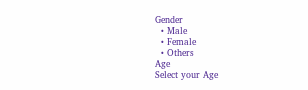Gender
  • Male
  • Female
  • Others
Age
Select your Age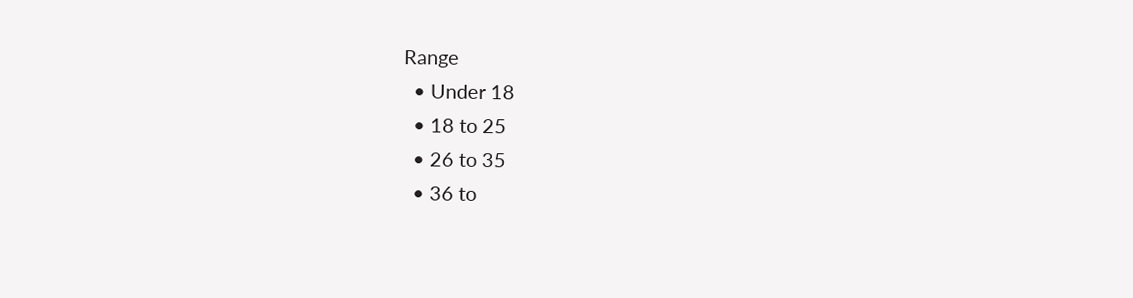Range
  • Under 18
  • 18 to 25
  • 26 to 35
  • 36 to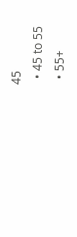45
  • 45 to 55
  • 55+